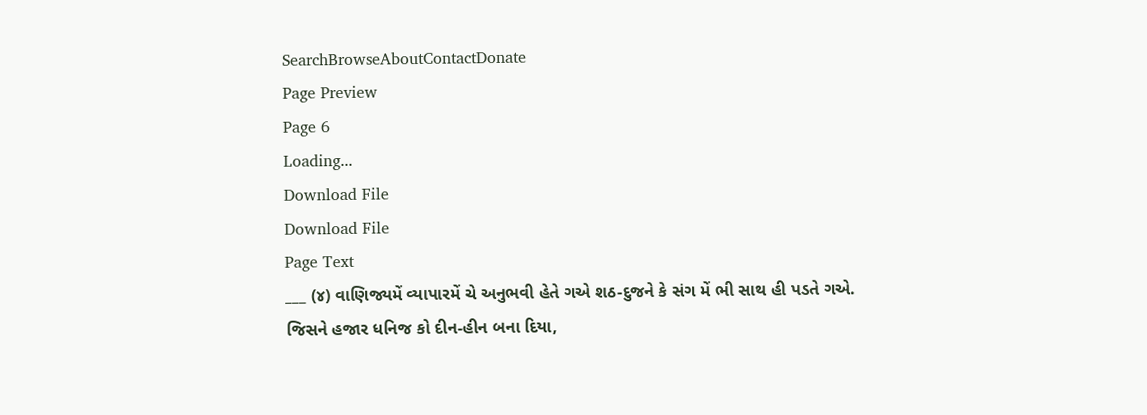SearchBrowseAboutContactDonate
Page Preview
Page 6
Loading...
Download File
Download File
Page Text
___ (૪) વાણિજ્યમેં વ્યાપારમેં ચે અનુભવી હેતે ગએ શઠ-દુજને કે સંગ મેં ભી સાથ હી પડતે ગએ. જિસને હજાર ધનિજ કો દીન-હીન બના દિયા,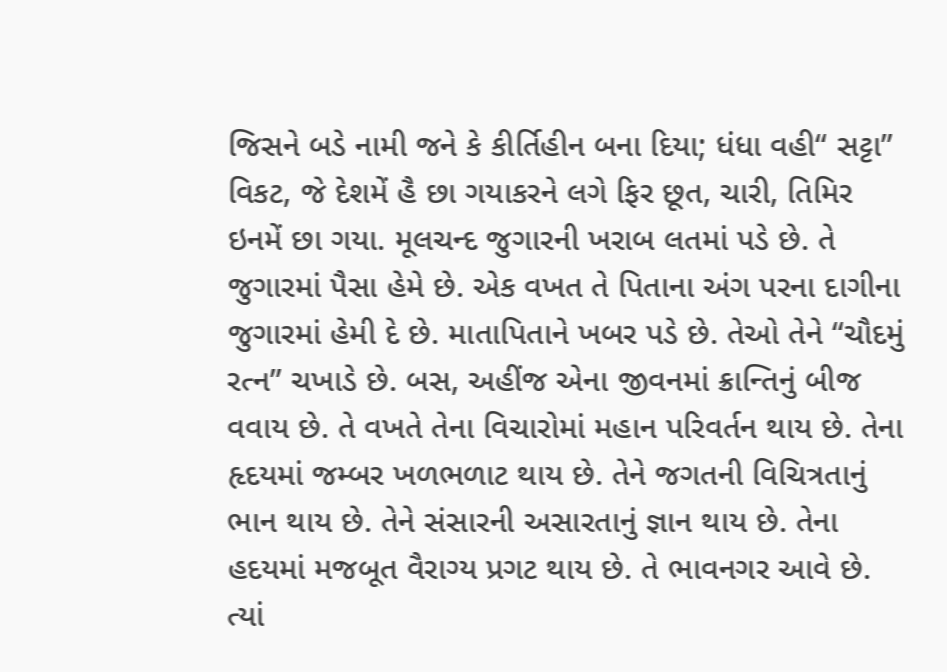જિસને બડે નામી જને કે કીર્તિહીન બના દિયા; ધંધા વહી“ સટ્ટા” વિકટ, જે દેશમેં હૈ છા ગયાકરને લગે ફિર છૂત, ચારી, તિમિર ઇનમેં છા ગયા. મૂલચન્દ જુગારની ખરાબ લતમાં પડે છે. તે જુગારમાં પૈસા હેમે છે. એક વખત તે પિતાના અંગ પરના દાગીના જુગારમાં હેમી દે છે. માતાપિતાને ખબર પડે છે. તેઓ તેને “ચૌદમું રત્ન” ચખાડે છે. બસ, અહીંજ એના જીવનમાં ક્રાન્તિનું બીજ વવાય છે. તે વખતે તેના વિચારોમાં મહાન પરિવર્તન થાય છે. તેના હૃદયમાં જમ્બર ખળભળાટ થાય છે. તેને જગતની વિચિત્રતાનું ભાન થાય છે. તેને સંસારની અસારતાનું જ્ઞાન થાય છે. તેના હદયમાં મજબૂત વૈરાગ્ય પ્રગટ થાય છે. તે ભાવનગર આવે છે. ત્યાં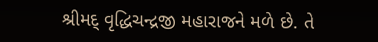શ્રીમદ્ વૃદ્ધિચન્દ્રજી મહારાજને મળે છે. તે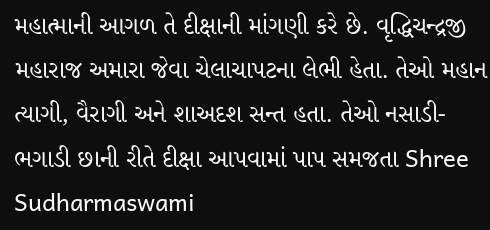મહાત્માની આગળ તે દીક્ષાની માંગણી કરે છે. વૃદ્ધિચન્દ્રજી મહારાજ અમારા જેવા ચેલાચાપટના લેભી હેતા. તેઓ મહાન ત્યાગી, વૈરાગી અને શાઅદશ સન્ત હતા. તેઓ નસાડી-ભગાડી છાની રીતે દીક્ષા આપવામાં પાપ સમજતા Shree Sudharmaswami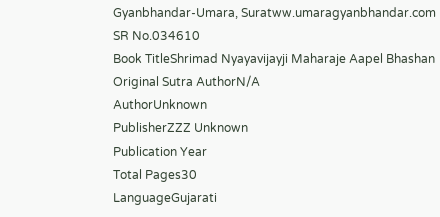Gyanbhandar-Umara, Suratww.umaragyanbhandar.com
SR No.034610
Book TitleShrimad Nyayavijayji Maharaje Aapel Bhashan
Original Sutra AuthorN/A
AuthorUnknown
PublisherZZZ Unknown
Publication Year
Total Pages30
LanguageGujarati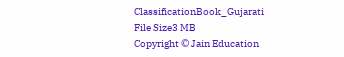ClassificationBook_Gujarati
File Size3 MB
Copyright © Jain Education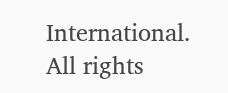International. All rights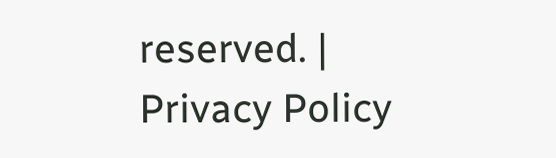reserved. | Privacy Policy